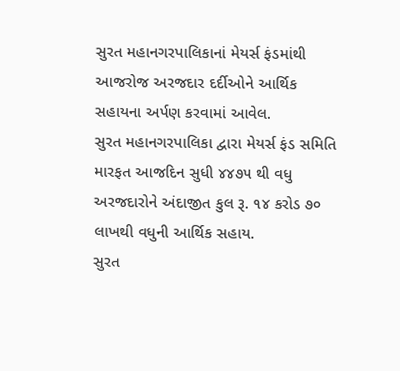સુરત મહાનગરપાલિકાનાં મેયર્સ ફંડમાંથી આજરોજ અરજદાર દર્દીઓને આર્થિક સહાયના અર્પણ કરવામાં આવેલ.
સુરત મહાનગરપાલિકા દ્વારા મેયર્સ ફંડ સમિતિ મારફત આજદિન સુધી ૪૪૭૫ થી વધુ અરજદારોને અંદાજીત કુલ રૂ. ૧૪ કરોડ ૭૦ લાખથી વધુની આર્થિક સહાય.
સુરત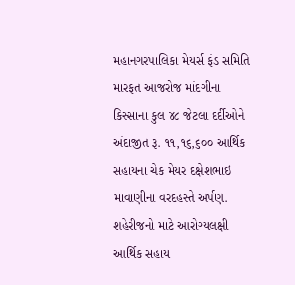મહાનગરપાલિકા મેયર્સ ફંડ સમિતિ મારફત આજરોજ માંદગીના કિસ્સાના કુલ ૪૮ જેટલા દર્દીઓને અંદાજીત રૂ. ૧૧,૧૬,૬૦૦ આર્થિક સહાયના ચેક મેયર દક્ષેશભાઇ માવાણીના વરદહસ્તે અર્પણ.
શહેરીજનો માટે આરોગ્યલક્ષી આર્થિક સહાય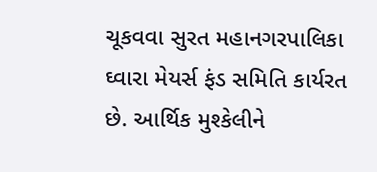ચૂકવવા સુરત મહાનગરપાલિકા ઘ્વારા મેયર્સ ફંડ સમિતિ કાર્યરત છે. આર્થિક મુશ્કેલીને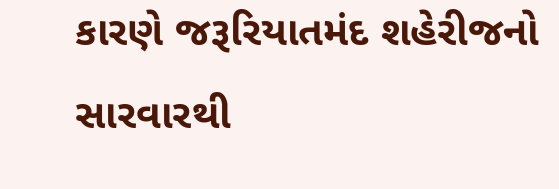કારણે જરૂરિયાતમંદ શહેરીજનો સારવારથી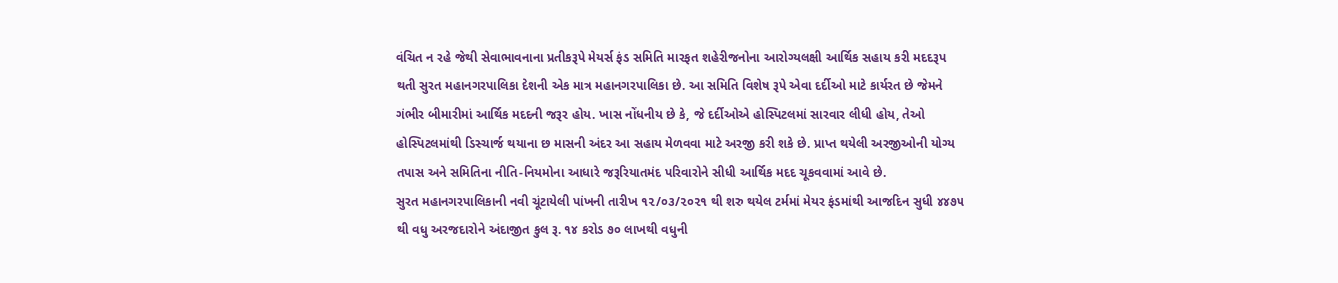વંચિત ન રહે જેથી સેવાભાવનાના પ્રતીકરૂપે મેયર્સ ફંડ સમિતિ મારફત શહેરીજનોના આરોગ્યલક્ષી આર્થિક સહાય કરી મદદરૂપ થતી સુરત મહાનગરપાલિકા દેશની એક માત્ર મહાનગરપાલિકા છે. આ સમિતિ વિશેષ રૂપે એવા દર્દીઓ માટે કાર્યરત છે જેમને ગંભીર બીમારીમાં આર્થિક મદદની જરૂર હોય. ખાસ નોંધનીય છે કે, જે દર્દીઓએ હોસ્પિટલમાં સારવાર લીધી હોય, તેઓ હોસ્પિટલમાંથી ડિસ્ચાર્જ થયાના છ માસની અંદર આ સહાય મેળવવા માટે અરજી કરી શકે છે. પ્રાપ્ત થયેલી અરજીઓની યોગ્ય તપાસ અને સમિતિના નીતિ-નિયમોના આધારે જરૂરિયાતમંદ પરિવારોને સીધી આર્થિક મદદ ચૂકવવામાં આવે છે.
સુરત મહાનગરપાલિકાની નવી ચૂંટાયેલી પાંખની તારીખ ૧૨/૦૩/૨૦૨૧ થી શરુ થયેલ ટર્મમાં મેયર ફંડમાંથી આજદિન સુધી ૪૪૭૫ થી વધુ અરજદારોને અંદાજીત કુલ રૂ. ૧૪ કરોડ ૭૦ લાખથી વધુની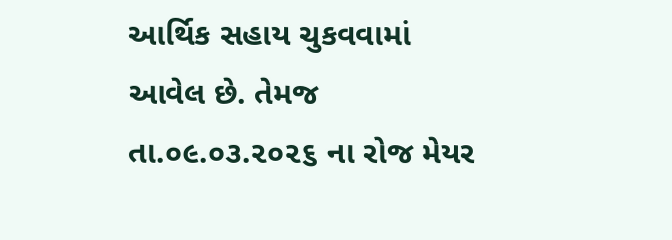આર્થિક સહાય ચુકવવામાં આવેલ છે. તેમજ તા.૦૯.૦૩.૨૦૨૬ ના રોજ મેયર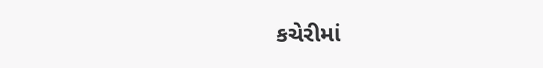કચેરીમાં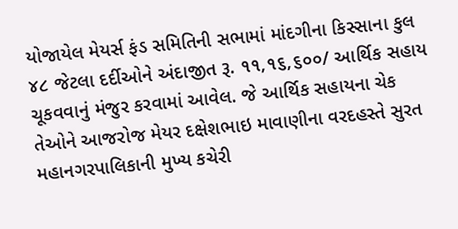યોજાયેલ મેયર્સ ફંડ સમિતિની સભામાં માંદગીના કિસ્સાના કુલ ૪૮ જેટલા દર્દીઓને અંદાજીત રૂ. ૧૧,૧૬,૬૦૦/ આર્થિક સહાય ચૂકવવાનું મંજુર કરવામાં આવેલ. જે આર્થિક સહાયના ચેક તેઓને આજરોજ મેયર દક્ષેશભાઇ માવાણીના વરદહસ્તે સુરત મહાનગરપાલિકાની મુખ્ય કચેરી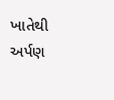ખાતેથી અર્પણ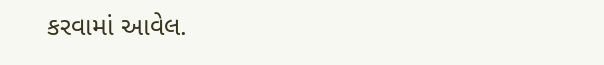કરવામાં આવેલ.